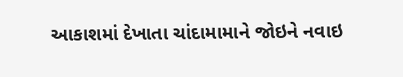આકાશમાં દેખાતા ચાંદામામાને જોઇને નવાઇ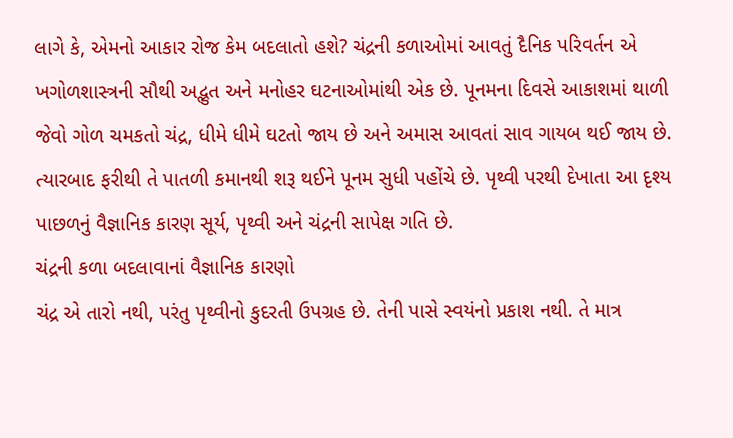લાગે કે, એમનો આકાર રોજ કેમ બદલાતો હશે? ચંદ્રની કળાઓમાં આવતું દૈનિક પરિવર્તન એ ખગોળશાસ્ત્રની સૌથી અદ્ભુત અને મનોહર ઘટનાઓમાંથી એક છે. પૂનમના દિવસે આકાશમાં થાળી જેવો ગોળ ચમકતો ચંદ્ર, ધીમે ધીમે ઘટતો જાય છે અને અમાસ આવતાં સાવ ગાયબ થઈ જાય છે. ત્યારબાદ ફરીથી તે પાતળી કમાનથી શરૂ થઈને પૂનમ સુધી પહોંચે છે. પૃથ્વી પરથી દેખાતા આ દૃશ્ય પાછળનું વૈજ્ઞાનિક કારણ સૂર્ય, પૃથ્વી અને ચંદ્રની સાપેક્ષ ગતિ છે.
ચંદ્રની કળા બદલાવાનાં વૈજ્ઞાનિક કારણો
ચંદ્ર એ તારો નથી, પરંતુ પૃથ્વીનો કુદરતી ઉપગ્રહ છે. તેની પાસે સ્વયંનો પ્રકાશ નથી. તે માત્ર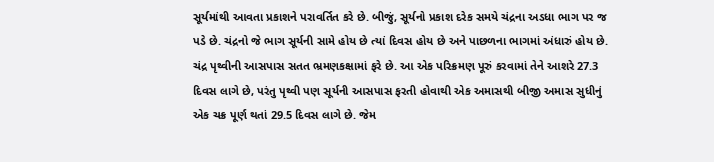સૂર્યમાંથી આવતા પ્રકાશને પરાવર્તિત કરે છે. બીજું, સૂર્યનો પ્રકાશ દરેક સમયે ચંદ્રના અડધા ભાગ પર જ પડે છે. ચંદ્રનો જે ભાગ સૂર્યની સામે હોય છે ત્યાં દિવસ હોય છે અને પાછળના ભાગમાં અંધારું હોય છે.
ચંદ્ર પૃથ્વીની આસપાસ સતત ભ્રમણકક્ષામાં ફરે છે. આ એક પરિક્રમણ પૂરું કરવામાં તેને આશરે 27.3 દિવસ લાગે છે, પરંતુ પૃથ્વી પણ સૂર્યની આસપાસ ફરતી હોવાથી એક અમાસથી બીજી અમાસ સુધીનું એક ચક્ર પૂર્ણ થતાં 29.5 દિવસ લાગે છે. જેમ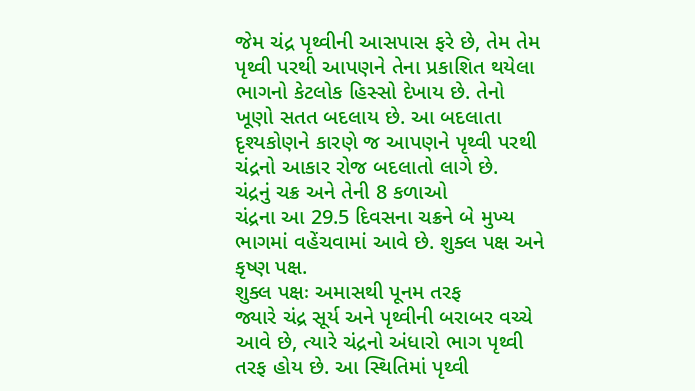જેમ ચંદ્ર પૃથ્વીની આસપાસ ફરે છે, તેમ તેમ પૃથ્વી પરથી આપણને તેના પ્રકાશિત થયેલા ભાગનો કેટલોક હિસ્સો દેખાય છે. તેનો ખૂણો સતત બદલાય છે. આ બદલાતા દૃશ્યકોણને કારણે જ આપણને પૃથ્વી પરથી ચંદ્રનો આકાર રોજ બદલાતો લાગે છે.
ચંદ્રનું ચક્ર અને તેની 8 કળાઓ
ચંદ્રના આ 29.5 દિવસના ચક્રને બે મુખ્ય ભાગમાં વહેંચવામાં આવે છે. શુક્લ પક્ષ અને કૃષ્ણ પક્ષ.
શુક્લ પક્ષઃ અમાસથી પૂનમ તરફ
જ્યારે ચંદ્ર સૂર્ય અને પૃથ્વીની બરાબર વચ્ચે આવે છે, ત્યારે ચંદ્રનો અંધારો ભાગ પૃથ્વી તરફ હોય છે. આ સ્થિતિમાં પૃથ્વી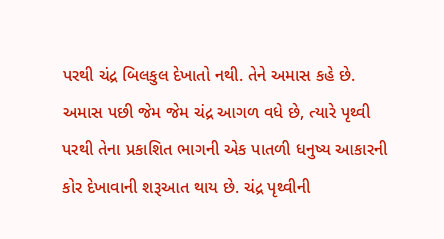પરથી ચંદ્ર બિલકુલ દેખાતો નથી. તેને અમાસ કહે છે. અમાસ પછી જેમ જેમ ચંદ્ર આગળ વધે છે, ત્યારે પૃથ્વી પરથી તેના પ્રકાશિત ભાગની એક પાતળી ધનુષ્ય આકારની કોર દેખાવાની શરૂઆત થાય છે. ચંદ્ર પૃથ્વીની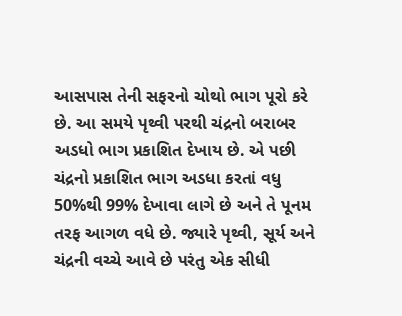આસપાસ તેની સફરનો ચોથો ભાગ પૂરો કરે છે. આ સમયે પૃથ્વી પરથી ચંદ્રનો બરાબર અડધો ભાગ પ્રકાશિત દેખાય છે. એ પછી ચંદ્રનો પ્રકાશિત ભાગ અડધા કરતાં વધુ 50%થી 99% દેખાવા લાગે છે અને તે પૂનમ તરફ આગળ વધે છે. જ્યારે પૃથ્વી, સૂર્ય અને ચંદ્રની વચ્ચે આવે છે પરંતુ એક સીધી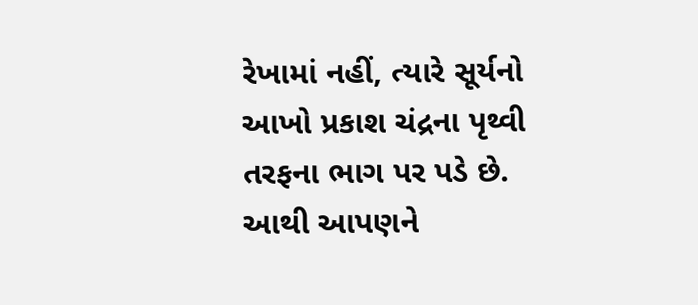રેખામાં નહીં, ત્યારે સૂર્યનો આખો પ્રકાશ ચંદ્રના પૃથ્વી તરફના ભાગ પર પડે છે. આથી આપણને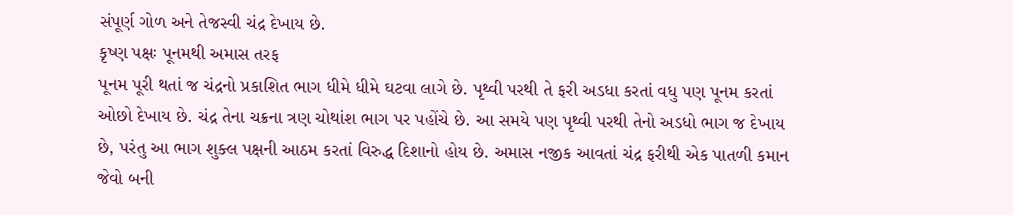સંપૂર્ણ ગોળ અને તેજસ્વી ચંદ્ર દેખાય છે.
કૃષ્ણ પક્ષઃ પૂનમથી અમાસ તરફ
પૂનમ પૂરી થતાં જ ચંદ્રનો પ્રકાશિત ભાગ ધીમે ધીમે ઘટવા લાગે છે. પૃથ્વી પરથી તે ફરી અડધા કરતાં વધુ પણ પૂનમ કરતાં ઓછો દેખાય છે. ચંદ્ર તેના ચક્રના ત્રણ ચોથાંશ ભાગ પર પહોંચે છે. આ સમયે પણ પૃથ્વી પરથી તેનો અડધો ભાગ જ દેખાય છે, પરંતુ આ ભાગ શુક્લ પક્ષની આઠમ કરતાં વિરુદ્ધ દિશાનો હોય છે. અમાસ નજીક આવતાં ચંદ્ર ફરીથી એક પાતળી કમાન જેવો બની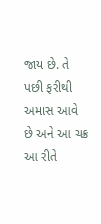જાય છે. તે પછી ફરીથી અમાસ આવે છે અને આ ચક્ર આ રીતે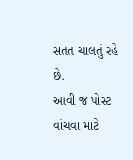સતત ચાલતું રહે છે.
આવી જ પોસ્ટ વાંચવા માટે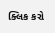ક્લિક કરો